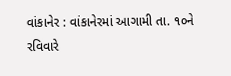વાંકાનેર : વાંકાનેરમાં આગામી તા. ૧૦ને રવિવારે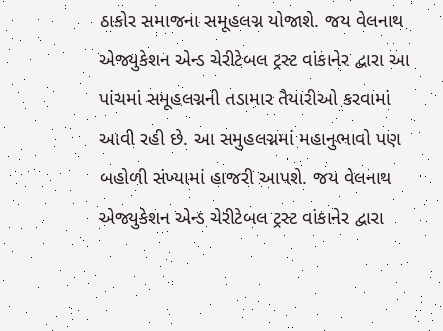ઠાકોર સમાજના સમૂહલગ્ન યોજાશે. જય વેલનાથ એજ્યુકેશન એન્ડ ચેરીટેબલ ટ્રસ્ટ વાંકાનેર દ્વારા આ પાંચમાં સમૂહલગ્નની તડામાર તૈયારીઓ કરવામાં આવી રહી છે. આ સમુહલગ્નમાં મહાનુભાવો પણ બહોળી સંખ્યામાં હાજરી આપશે. જય વેલનાથ એજ્યુકેશન એન્ડ ચેરીટેબલ ટ્રસ્ટ વાંકાનેર દ્વારા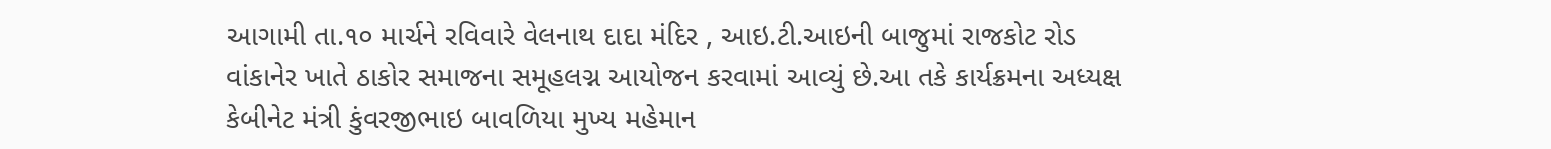આગામી તા.૧૦ માર્ચને રવિવારે વેલનાથ દાદા મંદિર , આઇ.ટી.આઇની બાજુમાં રાજકોટ રોડ વાંકાનેર ખાતે ઠાકોર સમાજના સમૂહલગ્ન આયોજન કરવામાં આવ્યું છે.આ તકે કાર્યક્રમના અધ્યક્ષ કેબીનેટ મંત્રી કુંવરજીભાઇ બાવળિયા મુખ્ય મહેમાન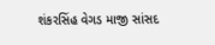શંકરસિંહ વેગડ માજી સાંસદ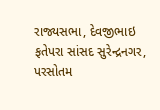રાજ્યસભા, દેવજીભાઇ ફતેપરા સાંસદ સુરેન્દ્રનગર, પરસોતમ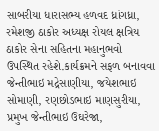સાબરીયા ધારાસભ્ય હળવદ ધ્રાંગધ્રા, રમેશજી ઠાકોર અધ્યક્ષ રોયલ ક્ષત્રિય ઠાકોર સેના સહિતના મહાનુભવો ઉપસ્થિત રહેશે.કાર્યક્રમને સફળ બનાવવા જેન્તીભાઇ મદ્રેસાણીયા, જયેશભાઇ સોમાણી, રણછોડભાઇ માણસુરીયા, પ્રમુખ જેન્તીભાઇ ઉઘરેજા,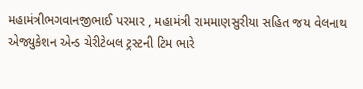મહામંત્રીભગવાનજીભાઈ પરમાર , મહામંત્રી રામમાણસુરીયા સહિત જય વેલનાથ એજ્યુકેશન એન્ડ ચેરીટેબલ ટ્રસ્ટની ટિમ ભારે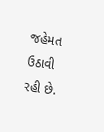જહેમત ઉઠાવી રહી છે.